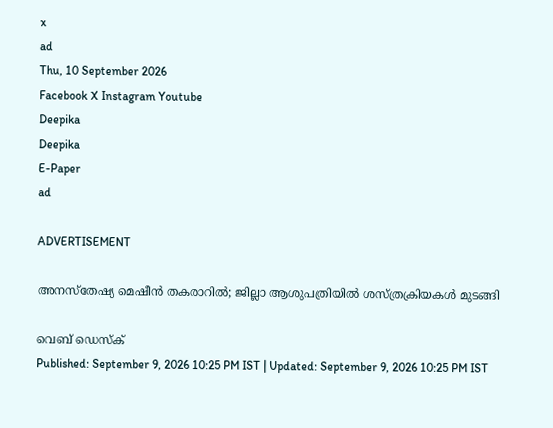x
ad
Thu, 10 September 2026
Facebook X Instagram Youtube
Deepika
Deepika
E-Paper
ad

ADVERTISEMENT

അനസ്‌തേഷ്യ മെഷീന്‍ തകരാറില്‍; ജില്ലാ ആശുപത്രിയില്‍ ശസ്ത്രക്രിയകള്‍ മുടങ്ങി

വെബ് ഡെസ്ക്
Published: September 9, 2026 10:25 PM IST | Updated: September 9, 2026 10:25 PM IST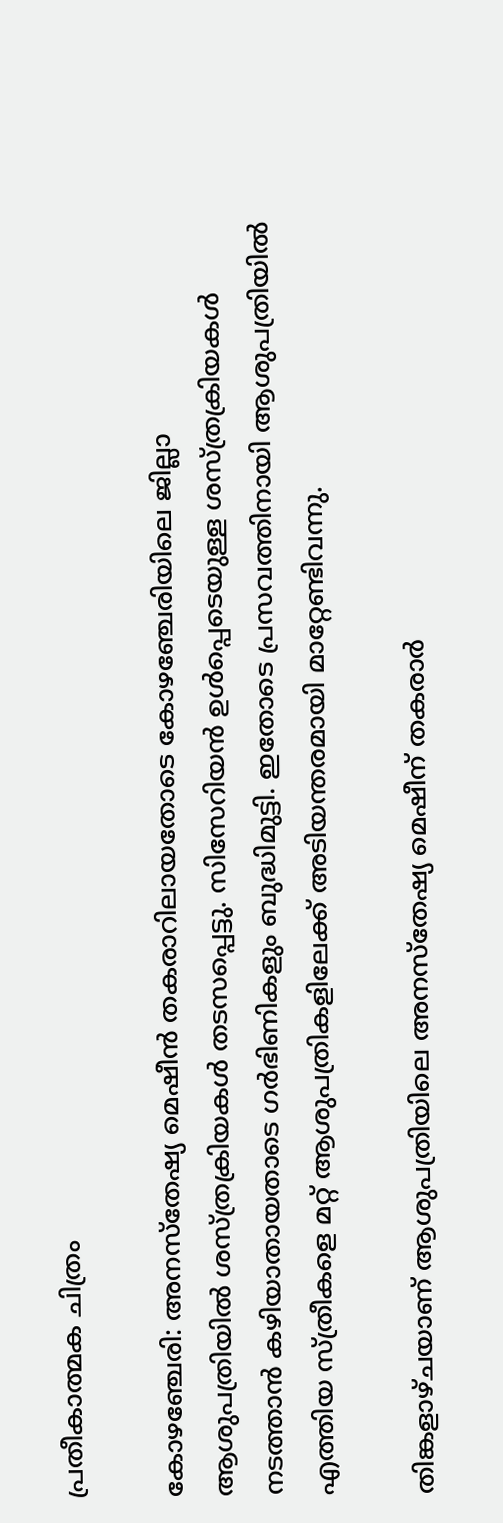പ്രതീകാത്മക ചിത്രം

കോഴഞ്ചേരി: അനസ്‌തേഷ്യ മെഷീന്‍ തകരാറിലായതോടെ കോഴഞ്ചേരിയിലെ ജില്ലാ ആശുപത്രിയില്‍ ശസ്ത്രക്രിയകള്‍ തടസപ്പെട്ടു. സിസേറിയന്‍ ഉള്‍പ്പെടെയുള്ള ശസ്ത്രക്രിയകള്‍ നടത്താന്‍ കഴിയാതായതാടെ ഗര്‍ഭിണികളും ബുദ്ധിമുട്ടി. ഇതോടെ പ്രസവത്തിനായി ആശുപത്രിയില്‍ എത്തിയ സ്ത്രീകളെ മറ്റ് ആശുപത്രികളിലേക്ക് അടിയന്തരമായി മാറ്റേണ്ടിവന്നു.

തിങ്കളാഴ്ചയാണ് ആശുപത്രിയിലെ അനസ്‌തേഷ്യ മെഷീന് തകരാര്‍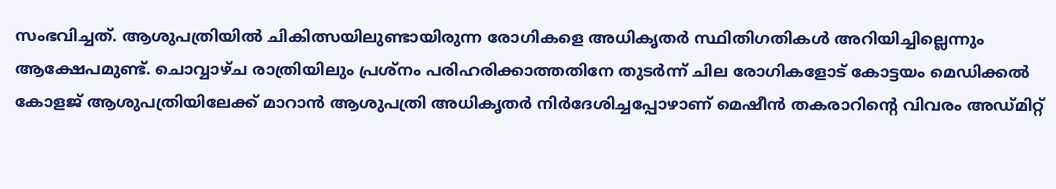സംഭവിച്ചത്. ആശുപത്രിയില്‍ ചികിത്സയിലുണ്ടായിരുന്ന രോഗികളെ അധികൃതര്‍ സ്ഥിതിഗതികള്‍ അറിയിച്ചില്ലെന്നും ആക്ഷേപമുണ്ട്. ചൊവ്വാഴ്ച രാത്രിയിലും പ്രശ്‌നം പരിഹരിക്കാത്തതിനേ തുടര്‍ന്ന് ചില രോഗികളോട് കോട്ടയം മെഡിക്കല്‍ കോളജ് ആശുപത്രിയിലേക്ക് മാറാന്‍ ആശുപത്രി അധികൃതര്‍ നിര്‍ദേശിച്ചപ്പോഴാണ് മെഷീന്‍ തകരാറിന്‍റെ വിവരം അഡ്മിറ്റ്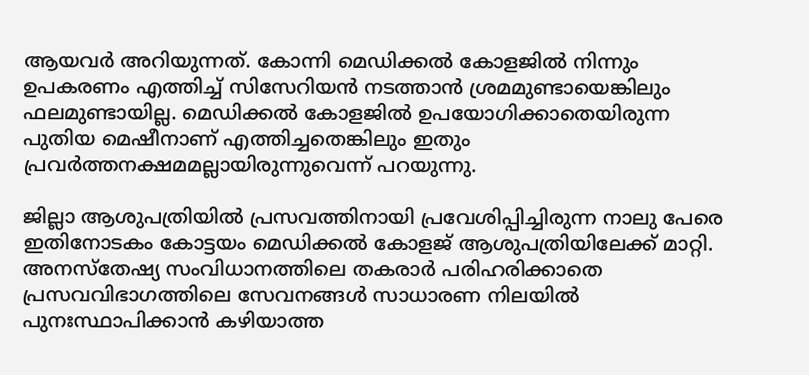ആയവര്‍ അറിയുന്നത്. കോന്നി മെഡിക്കല്‍ കോളജില്‍ നിന്നും ഉപകരണം എത്തിച്ച് സിസേറിയന്‍ നടത്താന്‍ ശ്രമമുണ്ടായെങ്കിലും ഫലമുണ്ടായില്ല. മെഡിക്കല്‍ കോളജില്‍ ഉപയോഗിക്കാതെയിരുന്ന പുതിയ മെഷീനാണ് എത്തിച്ചതെങ്കിലും ഇതും പ്രവര്‍ത്തനക്ഷമമല്ലായിരുന്നുവെന്ന് പറയുന്നു.

ജില്ലാ ആശുപത്രിയില്‍ പ്രസവത്തിനായി പ്രവേശിപ്പിച്ചിരുന്ന നാലു പേരെ ഇതിനോടകം കോട്ടയം മെഡിക്കല്‍ കോളജ് ആശുപത്രിയിലേക്ക് മാറ്റി. അനസ്‌തേഷ്യ സംവിധാനത്തിലെ തകരാര്‍ പരിഹരിക്കാതെ പ്രസവവിഭാഗത്തിലെ സേവനങ്ങള്‍ സാധാരണ നിലയില്‍ പുനഃസ്ഥാപിക്കാന്‍ കഴിയാത്ത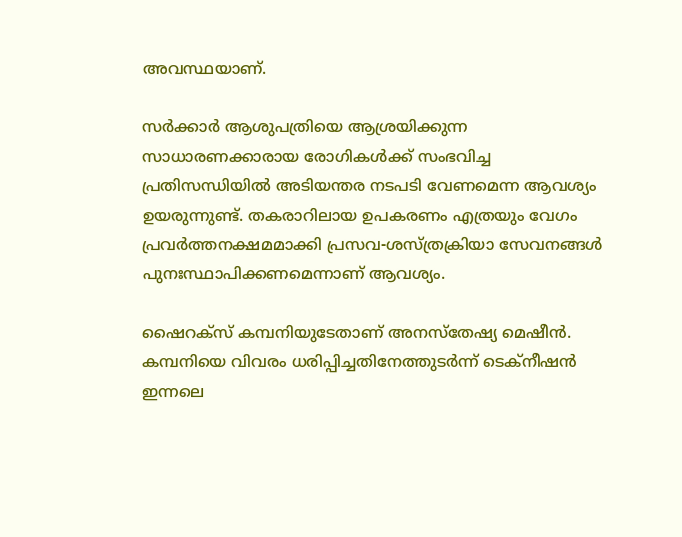അവസ്ഥയാണ്.

സര്‍ക്കാര്‍ ആശുപത്രിയെ ആശ്രയിക്കുന്ന സാധാരണക്കാരായ രോഗികള്‍ക്ക് സംഭവിച്ച പ്രതിസന്ധിയില്‍ അടിയന്തര നടപടി വേണമെന്ന ആവശ്യം ഉയരുന്നുണ്ട്. തകരാറിലായ ഉപകരണം എത്രയും വേഗം പ്രവര്‍ത്തനക്ഷമമാക്കി പ്രസവ-ശസ്ത്രക്രിയാ സേവനങ്ങള്‍ പുനഃസ്ഥാപിക്കണമെന്നാണ് ആവശ്യം.

ഷൈറക്‌സ് കമ്പനിയുടേതാണ് അനസ്‌തേഷ്യ മെഷീന്‍. കമ്പനിയെ വിവരം ധരിപ്പിച്ചതിനേത്തുടര്‍ന്ന് ടെക്‌നീഷന്‍ ഇന്നലെ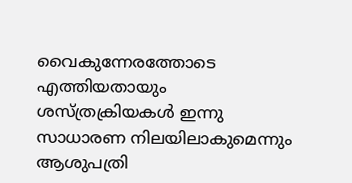വൈകുന്നേരത്തോടെ എത്തിയതായും ശസ്ത്രക്രിയകള്‍ ഇന്നു സാധാരണ നിലയിലാകുമെന്നും ആശുപത്രി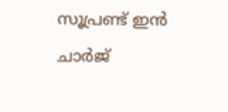സൂപ്രണ്ട് ഇന്‍ ചാര്‍ജ്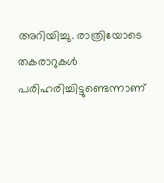അറിയിച്ചു. രാത്രിയോടെ തകരാറുകള്‍ പരിഹരിച്ചിട്ടുണ്ടെന്നാണ്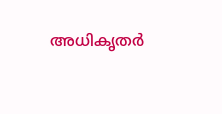അധികൃതര്‍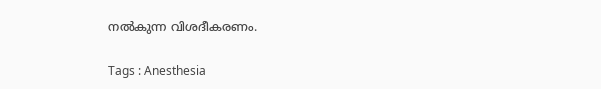നല്‍കുന്ന വിശദീകരണം.

Tags : Anesthesia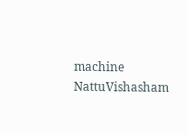machine NattuVishasham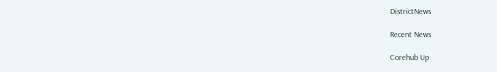DistrictNews

Recent News

Corehub Up